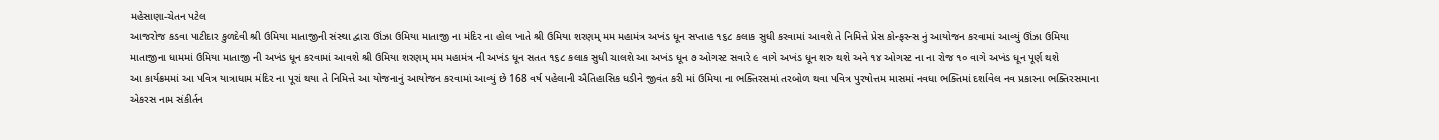મહેસાણા-ચેતન પટેલ
આજરોજ કડવા પાટીદાર કુળદેવી શ્રી ઉમિયા માતાજીની સંસ્થા દ્વારા ઊંઝા ઉમિયા માતાજી ના મંદિર ના હોલ ખાતે શ્રી ઉમિયા શરણમ્ મમ મહામંત્ર અખંડ ધૂન સપ્તાહ ૧૬૮ કલાક સુધી કરવામાં આવશે તે નિમિત્તે પ્રેસ કોન્ફરન્સ નું આયોજન કરવામાં આવ્યું ઊંઝા ઉમિયા માતાજીના ધામમાં ઉમિયા માતાજી ની અખંડ ધૂન કરવામાં આવશે શ્રી ઉમિયા શરણમ્ મમ મહામંત્ર ની અખંડ ધૂન સતત ૧૬૮ કલાક સુધી ચાલશે આ અખંડ ધૂન ૭ ઓગસ્ટ સવારે ૯ વાગે અખંડ ધૂન શરુ થશે અને ૧૪ ઓગસ્ટ ના ના રોજ ૧૦ વાગે અખંડ ધૂન પૂર્ણ થશે
આ કાર્યક્રમમાં આ પવિત્ર યાત્રાધામ મંદિર ના પૂરાં થયા તે નિમિત્તે આ યોજનાનું આયોજન કરવામાં આવ્યું છે 168 વર્ષ પહેલાની ઐતિહાસિક ધડીને જીવંત કરી માં ઉમિયા ના ભક્તિરસમાં તરબોળ થવા પવિત્ર પુરષોત્તમ માસમાં નવધા ભક્તિમાં દર્શાવેલ નવ પ્રકારના ભક્તિરસમાના એકરસ નામ સંકીર્તન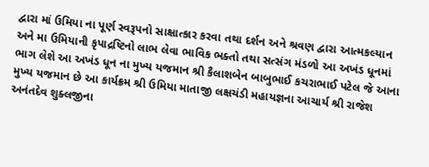દ્વારા માં ઉમિયા ના પૂર્ણ સ્વરૂપનો સાક્ષાત્કાર કરવા તથા દર્શન અને શ્રવણ દ્વારા આત્મકલ્યાન અને મા ઉમિયાની કૃપાદ્રષ્ટિનો લાભ લેવા ભાવિક ભક્તો તથા સત્સંગ મંડળો આ અખંડ ધૂનમાં ભાગ લેશે આ અખંડ ધૂન ના મુખ્ય યજમાન શ્રી કૈલાશબેન બાબુભાઈ કચરાભાઈ પટેલ જે આના મુખ્ય યજમાન છે આ કાર્યક્રમ શ્રી ઉમિયા માતાજી લક્ષચંડી મહાયજ્ઞના આચાર્ય શ્રી રાજેશ અનંતદેવ શુક્લજીના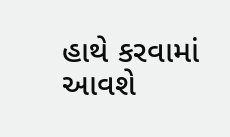હાથે કરવામાં આવશે